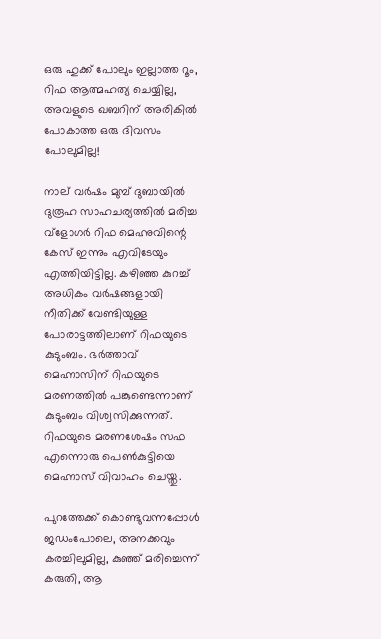ഒരു ഹുക്ക് പോലും ഇല്ലാത്ത റൂം, റിഫ ആത്മഹത്യ ചെയ്യില്ല, അവളുടെ ഖബറിന് അരികിൽ പോകാത്ത ഒരു ദിവസം പോലുമില്ല!

നാല് വർഷം മുമ്പ് ദുബായില്‍ ദുരൂഹ സാഹചര്യത്തില്‍ മരിച്ച വ്‌ളോഗര്‍ റിഫ മെഹ്നുവിന്റെ കേസ് ഇന്നും എവിടേയും എത്തിയിട്ടില്ല. കഴിഞ്ഞ കുറച്ച് അധികം വർഷങ്ങളായി നീതിക്ക് വേണ്ടിയുള്ള പോരാട്ടത്തിലാണ് റിഫയുടെ കുടുംബം. ഭർത്താവ് മെഹ്നാസിന് റിഫയുടെ മരണത്തിൽ പങ്കുണ്ടെന്നാണ് കുടുംബം വിശ്വസിക്കുന്നത്. റിഫയുടെ മരണശേഷം സഫ എന്നൊരു പെൺകുട്ടിയെ മെഹ്നാസ് വിവാഹം ചെയ്തു.

പുറത്തേക്ക് കൊണ്ടുവന്നപ്പോൾ ജ‍ഡംപോലെ, അനക്കവും കരച്ചിലുമില്ല, കുഞ്ഞ് മരിച്ചെന്ന് കരുതി, ആ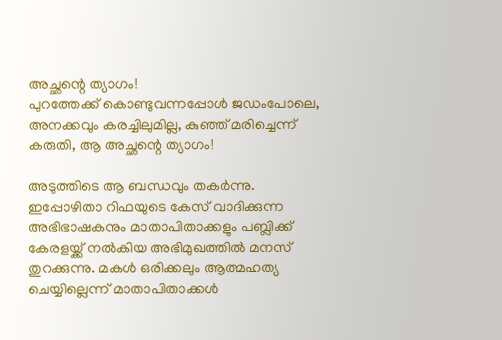അച്ഛന്റെ ത്യാഗം!
പുറത്തേക്ക് കൊണ്ടുവന്നപ്പോൾ ജ‍ഡംപോലെ, അനക്കവും കരച്ചിലുമില്ല, കുഞ്ഞ് മരിച്ചെന്ന് കരുതി, ആ അച്ഛന്റെ ത്യാഗം!

അടുത്തിടെ ആ ബന്ധവും തകർന്നു. ഇപ്പോഴിതാ റിഫയുടെ കേസ് വാദിക്കുന്ന അഭിഭാഷകനും മാതാപിതാക്കളും പബ്ലിക്ക് കേരളയ്ക്ക് നൽകിയ അഭിമുഖത്തിൽ മനസ് തുറക്കുന്നു. മകൾ ഒരിക്കലും ആത്മഹത്യ ചെയ്യില്ലെന്ന് മാതാപിതാക്കൾ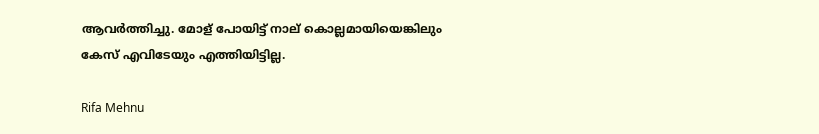ആവർത്തിച്ചു. മോള് പോയിട്ട് നാല് കൊല്ലമായിയെങ്കിലും കേസ് എവിടേയും എത്തിയിട്ടില്ല.

Rifa Mehnu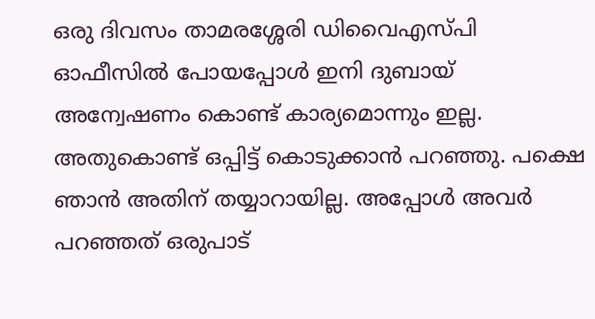ഒരു ദിവസം താമരശ്ശേരി ഡിവൈഎസ്പി ഓഫീസിൽ പോയപ്പോൾ ഇനി ദുബായ് അന്വേഷണം കൊണ്ട് കാര്യമൊന്നും ഇല്ല. അതുകൊണ്ട് ഒപ്പിട്ട് കൊടുക്കാൻ പറഞ്ഞു. പക്ഷെ ഞാൻ അതിന് തയ്യാറായില്ല. അപ്പോൾ അവർ പറഞ്ഞത് ഒരുപാട്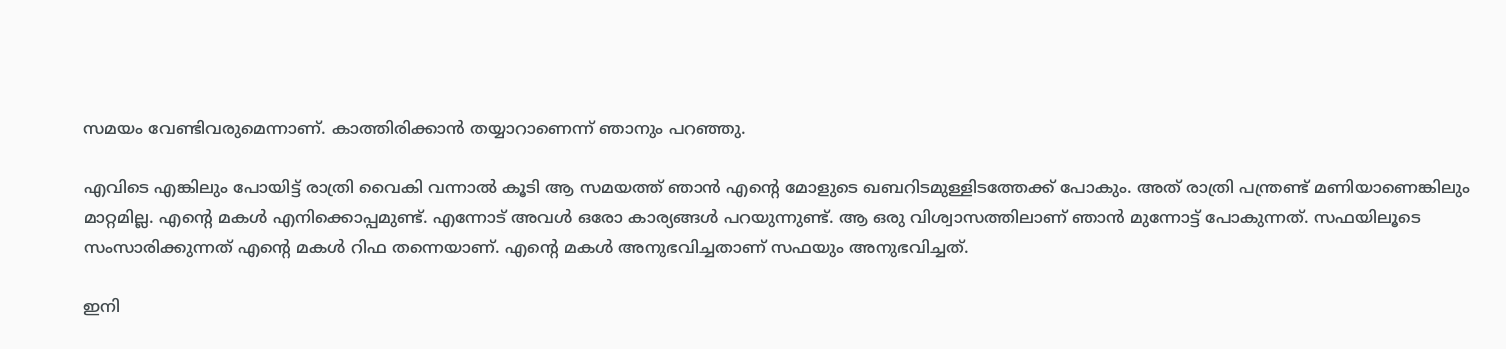സമയം വേണ്ടിവരുമെന്നാണ്. കാത്തിരിക്കാൻ തയ്യാറാണെന്ന് ഞാനും പറഞ്ഞു.

എവിടെ എങ്കിലും പോയിട്ട് രാത്രി വൈകി വന്നാൽ കൂടി ആ സമയത്ത് ഞാൻ എന്റെ മോളുടെ ഖബറിടമുള്ളിടത്തേക്ക് പോകും. അത് രാത്രി പന്ത്രണ്ട് മണിയാണെങ്കിലും മാറ്റമില്ല. എന്റെ മകൾ എനിക്കൊപ്പമുണ്ട്. എന്നോട് അവൾ ഒരോ കാര്യങ്ങൾ പറയുന്നുണ്ട്. ആ ഒരു വിശ്വാസത്തിലാണ് ഞാൻ മുന്നോട്ട് പോകുന്നത്. സഫയിലൂടെ സംസാരിക്കുന്നത് എന്റെ മകൾ റിഫ തന്നെയാണ്. എന്റെ മകൾ അനുഭവിച്ചതാണ് സഫയും അനുഭവിച്ചത്.

ഇനി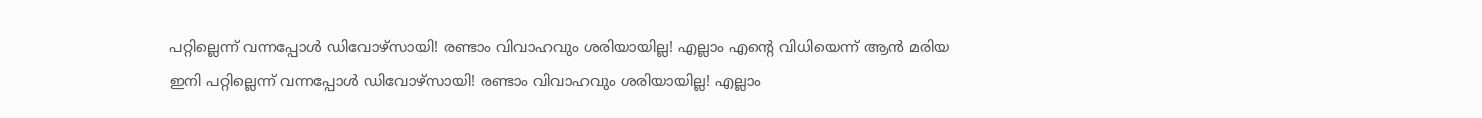പറ്റില്ലെന്ന് വന്നപ്പോള്‍ ഡിവോഴ്‌സായി! രണ്ടാം വിവാഹവും ശരിയായില്ല! എല്ലാം എന്റെ വിധിയെന്ന് ആന്‍ മരിയ
ഇനി പറ്റില്ലെന്ന് വന്നപ്പോള്‍ ഡിവോഴ്‌സായി! രണ്ടാം വിവാഹവും ശരിയായില്ല! എല്ലാം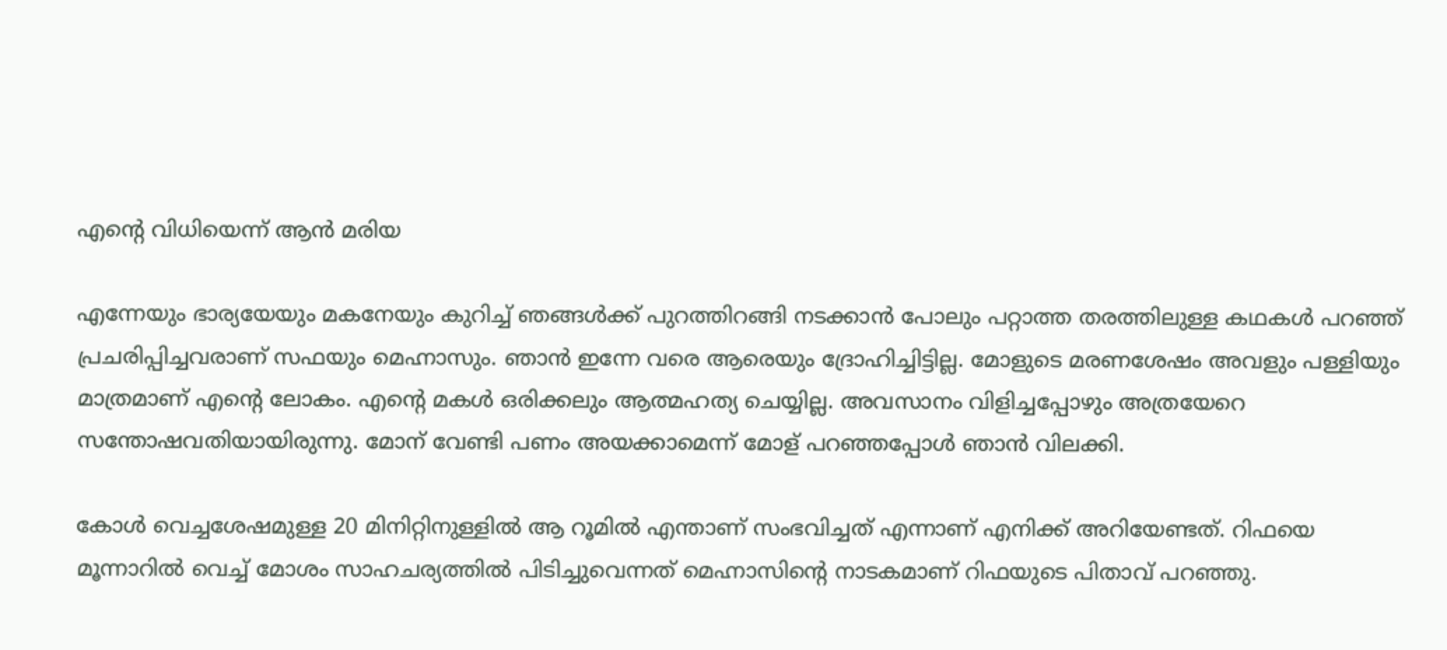എന്റെ വിധിയെന്ന് ആന്‍ മരിയ

എന്നേയും ഭാര്യയേയും മകനേയും കുറിച്ച് ഞങ്ങൾക്ക് പുറത്തിറങ്ങി നടക്കാൻ പോലും പറ്റാത്ത തരത്തിലുള്ള കഥകൾ പറഞ്ഞ് പ്രചരിപ്പിച്ചവരാണ് സഫയും മെഹ്നാസും. ഞാൻ ഇന്നേ വരെ ആരെയും ദ്രോഹിച്ചിട്ടില്ല. മോളുടെ മരണശേഷം അവളും പള്ളിയും മാത്രമാണ് എന്റെ ലോകം. എന്റെ മകൾ ഒരിക്കലും ആത്മഹത്യ ചെയ്യില്ല. അവസാനം വിളിച്ചപ്പോഴും അത്രയേറെ സന്തോഷവതിയായിരുന്നു. മോന് വേണ്ടി പണം അയക്കാമെന്ന് മോള് പറഞ്ഞപ്പോൾ ഞാൻ വിലക്കി.

കോൾ വെച്ചശേഷമുള്ള 20 മിനിറ്റിനുള്ളിൽ ആ റൂമിൽ എന്താണ് സംഭവിച്ചത് എന്നാണ് എനിക്ക് അറിയേണ്ടത്. റിഫയെ മൂന്നാറിൽ വെച്ച് മോശം സാഹചര്യത്തിൽ പിടിച്ചുവെന്നത് മെഹ്നാസിന്റെ നാടകമാണ് റിഫയുടെ പിതാവ് പറഞ്ഞു.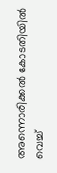അന്നൊരിക്കൽ കോടതിയിൽ വെച്ച്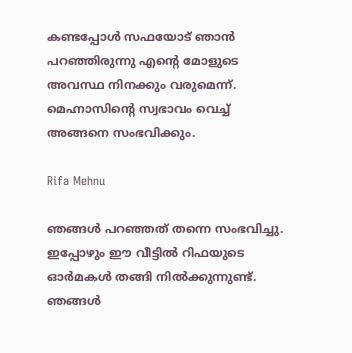കണ്ടപ്പോൾ സഫയോട് ഞാൻ പറഞ്ഞിരുന്നു എന്റെ മോളുടെ അവസ്ഥ നിനക്കും വരുമെന്ന്. മെഹ്നാസിന്റെ സ്വഭാവം വെച്ച് അങ്ങനെ സംഭവിക്കും.

Rifa Mehnu

ഞങ്ങൾ പറഞ്ഞത് തന്നെ സംഭവിച്ചു. ഇപ്പോഴും ഈ വീട്ടിൽ റിഫയുടെ ഓർമകൾ തങ്ങി നിൽക്കുന്നുണ്ട്. ഞങ്ങൾ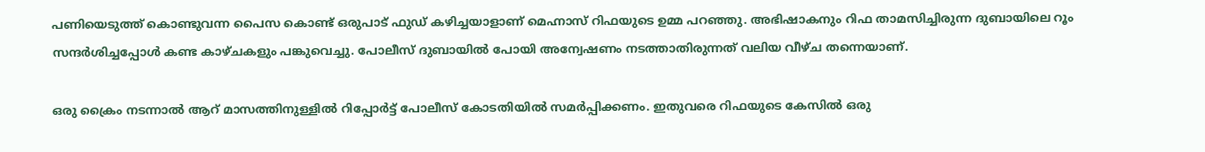പണിയെടുത്ത് കൊണ്ടുവന്ന പൈസ കൊണ്ട് ഒരുപാട് ഫുഡ് കഴിച്ചയാളാണ് മെഹ്നാസ് റിഫയുടെ ഉമ്മ പറഞ്ഞു. അഭിഷാകനും റിഫ താമസിച്ചിരുന്ന ദുബായിലെ റൂം സന്ദർശിച്ചപ്പോൾ കണ്ട കാഴ്ചകളും പങ്കുവെച്ചു. പോലീസ് ദുബായിൽ പോയി അന്വേഷണം നടത്താതിരുന്നത് വലിയ വീഴ്ച തന്നെയാണ്.

ഒരു ക്രൈം നടന്നാൽ ആറ് മാസത്തിനുള്ളിൽ റിപ്പോർട്ട് പോലീസ് കോടതിയിൽ സമർപ്പിക്കണം. ഇതുവരെ റിഫയുടെ കേസിൽ ഒരു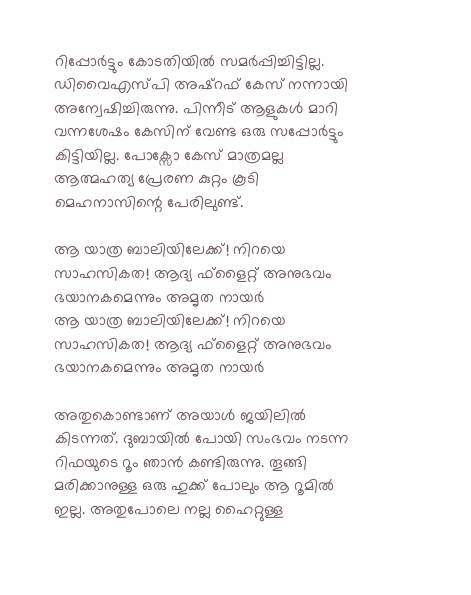റിപ്പോർട്ടും കോടതിയിൽ സമർപ്പിച്ചിട്ടില്ല. ഡിവൈഎസ്പി അഷ്റഫ് കേസ് നന്നായി അന്വേഷിച്ചിരുന്നു. പിന്നീട് ആളുകൾ മാറി വന്നശേഷം കേസിന് വേണ്ട ഒരു സപ്പോർട്ടും കിട്ടിയില്ല. പോക്സോ കേസ് മാത്രമല്ല ആത്മഹത്യ പ്രേരണ കുറ്റം കൂടി മെഹനാസിന്റെ പേരിലുണ്ട്.

ആ യാത്ര ബാലിയിലേക്ക്! നിറയെ സാഹസികത! ആദ്യ ഫ്‌ളൈറ്റ് അനുഭവം ഭയാനകമെന്നും അമൃത നായര്‍
ആ യാത്ര ബാലിയിലേക്ക്! നിറയെ സാഹസികത! ആദ്യ ഫ്‌ളൈറ്റ് അനുഭവം ഭയാനകമെന്നും അമൃത നായര്‍

അതുകൊണ്ടാണ് അയാൾ ജയിലിൽ കിടന്നത്. ദുബായിൽ പോയി സംഭവം നടന്ന റിഫയുടെ റൂം ഞാൻ കണ്ടിരുന്നു. തൂങ്ങി മരിക്കാനുള്ള ഒരു ഹുക്ക് പോലും ആ റൂമിൽ ഇല്ല. അതുപോലെ നല്ല ഹൈറ്റുള്ള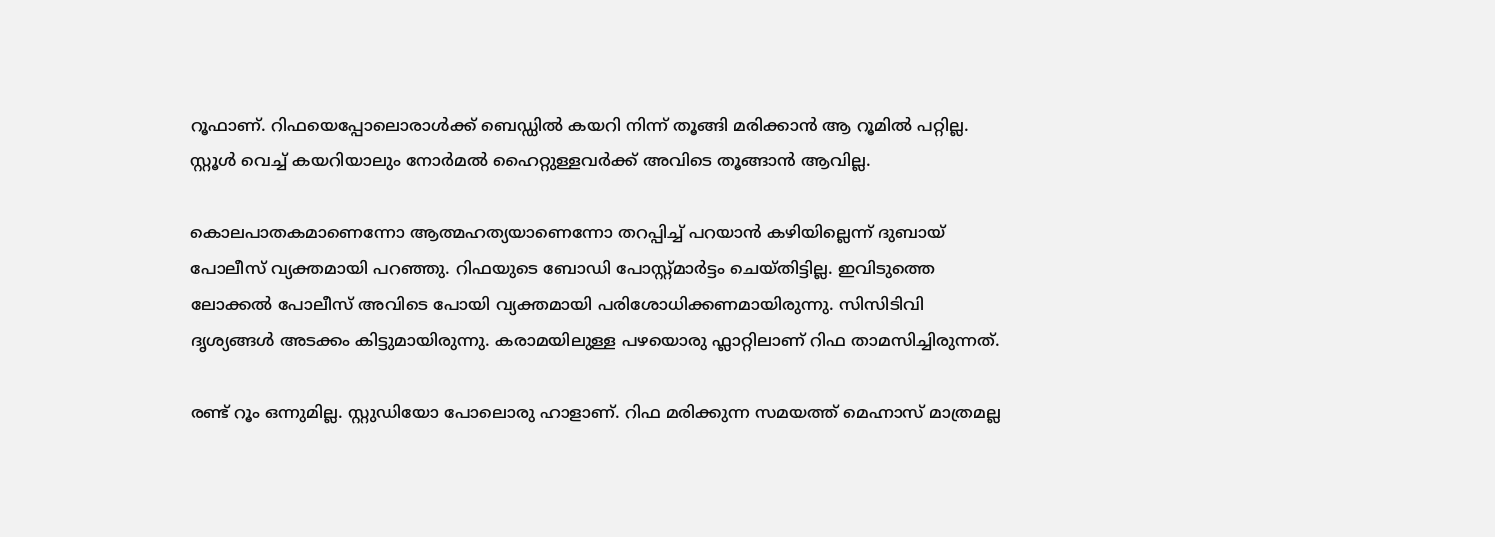റൂഫാണ്. റിഫയെപ്പോലൊരാൾക്ക് ബെഡ്ഡിൽ കയറി നിന്ന് തൂങ്ങി മരിക്കാൻ ആ റൂമിൽ പറ്റില്ല. സ്റ്റൂൾ വെച്ച് കയ‌റിയാലും നോർമൽ ഹൈറ്റുള്ളവർക്ക് അവിടെ തൂങ്ങാൻ ആവില്ല.

കൊലപാതകമാണെന്നോ ആത്മഹത്യയാണെന്നോ തറപ്പിച്ച് പറയാൻ കഴിയില്ലെന്ന് ദുബായ് പോലീസ് വ്യക്തമായി പറ‍ഞ്ഞു. റിഫയുടെ ബോഡി പോസ്റ്റ്മാർട്ടം ചെയ്തിട്ടില്ല. ഇവിടുത്തെ ലോക്കൽ പോലീസ് അവിടെ പോയി വ്യക്തമായി പരിശോധിക്കണമായിരുന്നു. സിസിടിവി ദൃശ്യങ്ങൾ അടക്കം കിട്ടുമായിരുന്നു. കരാമയിലുള്ള പഴയൊരു ഫ്ലാറ്റിലാണ് റിഫ താമസിച്ചിരുന്നത്.

രണ്ട് റൂം ഒന്നുമില്ല. സ്റ്റുഡിയോ പോലൊരു ഹാളാണ്. റിഫ മരിക്കുന്ന സമയത്ത് മെഹ്നാസ് മാത്രമല്ല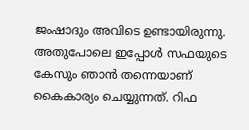ജംഷാദും അവിടെ ഉണ്ടായിരുന്നു. അതുപോലെ ഇപ്പോൾ സഫയുടെ കേസും ഞാൻ തന്നെയാണ് കൈകാര്യം ചെയ്യുന്നത്. റിഫ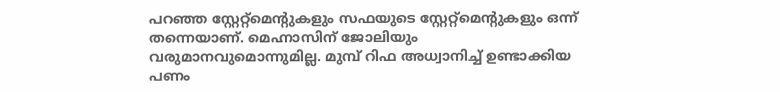പറഞ്ഞ സ്റ്റേറ്റ്മെന്റുകളും സഫയുടെ സ്റ്റേറ്റ്മെന്റുകളും ഒന്ന് തന്നെയാണ്. മെഹ്നാസിന് ജോലിയും വരുമാനവുമൊന്നുമില്ല. മുമ്പ് റിഫ അധ്വാനിച്ച് ഉണ്ടാക്കിയ പണം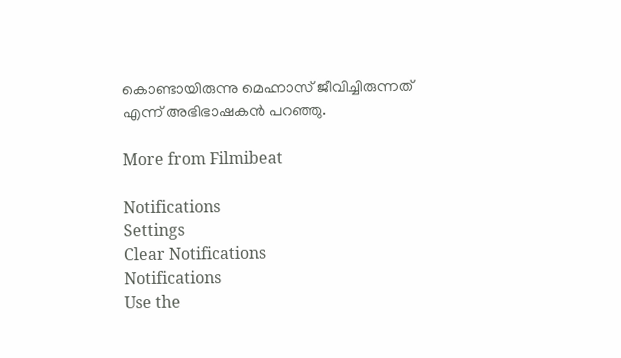കൊണ്ടായിരുന്നു മെഹ്നാസ് ജീവിച്ചിരുന്നത് എന്ന് അഭിഭാഷകൻ പറഞ്ഞു.

More from Filmibeat

Notifications
Settings
Clear Notifications
Notifications
Use the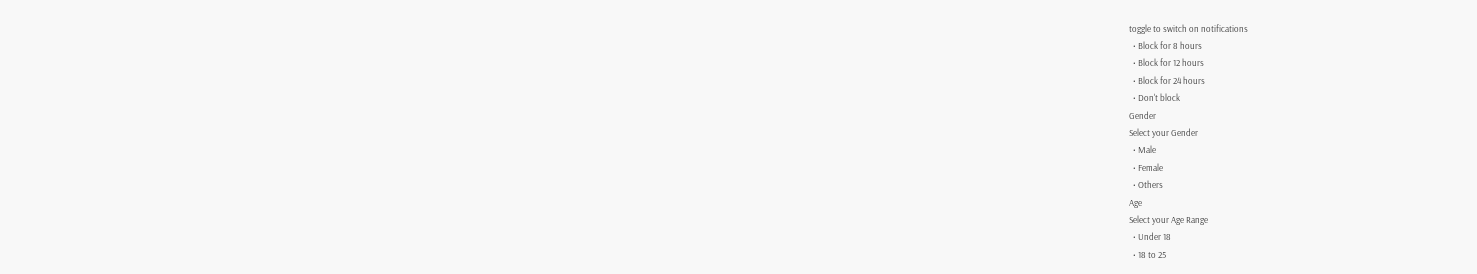toggle to switch on notifications
  • Block for 8 hours
  • Block for 12 hours
  • Block for 24 hours
  • Don't block
Gender
Select your Gender
  • Male
  • Female
  • Others
Age
Select your Age Range
  • Under 18
  • 18 to 25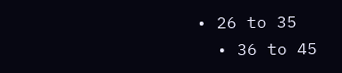• 26 to 35
  • 36 to 45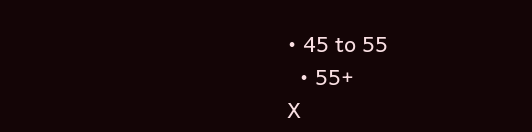• 45 to 55
  • 55+
X